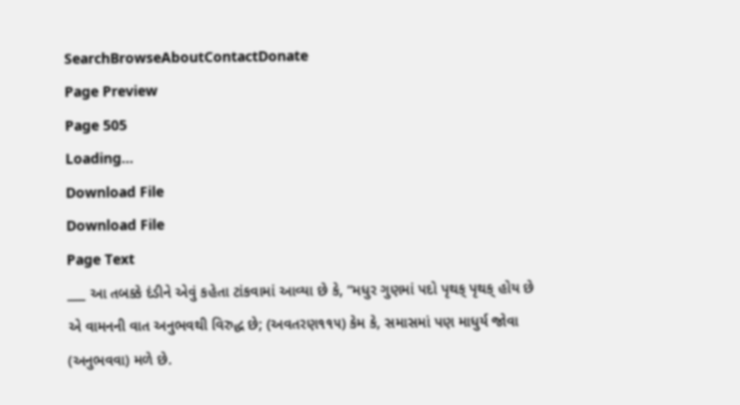SearchBrowseAboutContactDonate
Page Preview
Page 505
Loading...
Download File
Download File
Page Text
___ આ તબક્કે દંડીને એવું કહેતા ટાંકવામાં આવ્યા છે કે, “મધુર ગુણમાં પદો પૃથક્ પૃથક્ હોય છે એ વામનની વાત અનુભવથી વિરુદ્ધ છે; (અવતરણ૧૧૫) કેમ કે, સમાસમાં પણ માધુર્ય જોવા (અનુભવવા) મળે છે.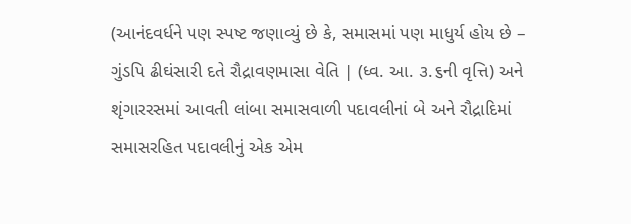(આનંદવર્ધને પણ સ્પષ્ટ જણાવ્યું છે કે, સમાસમાં પણ માધુર્ય હોય છે – ગુંડપિ ઢીઘંસારી દતે રૌદ્રાવણમાસા વેતિ | (ધ્વ. આ. ૩.૬ની વૃત્તિ) અને શૃંગારરસમાં આવતી લાંબા સમાસવાળી પદાવલીનાં બે અને રૌદ્રાદિમાં સમાસરહિત પદાવલીનું એક એમ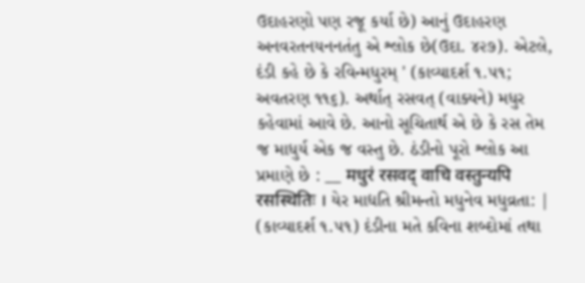ઉદાહરણો પણ રજૂ કર્યા છે) આનું ઉદાહરણ અનવરતનયનનતંતુ એ શ્લોક છે(ઉદા. ૪૨૭). એટલે, દંડી કહે છે કે રવિન્મધુરમ્ ' (કાવ્યાદર્શ ૧.૫૧; અવતરણ ૧૧૬). અર્થાત્ રસવત્ (વાક્યને) મધુર કહેવામાં આવે છે. આનો સૂચિતાર્થ એ છે કે રસ તેમ જ માધુર્ય એક જ વસ્તુ છે. ઠંડીનો પૂરો શ્લોક આ પ્રમાણે છે : __ मधुरं रसवद् वाचि वस्तुन्यपि रसस्थितिः । યેર માદ્યતિ શ્રીમન્તો મધુનેવ મધુવ્રતા: | (કાવ્યાદર્શ ૧.૫૧) દંડીના મતે કવિના શબ્દોમાં તથા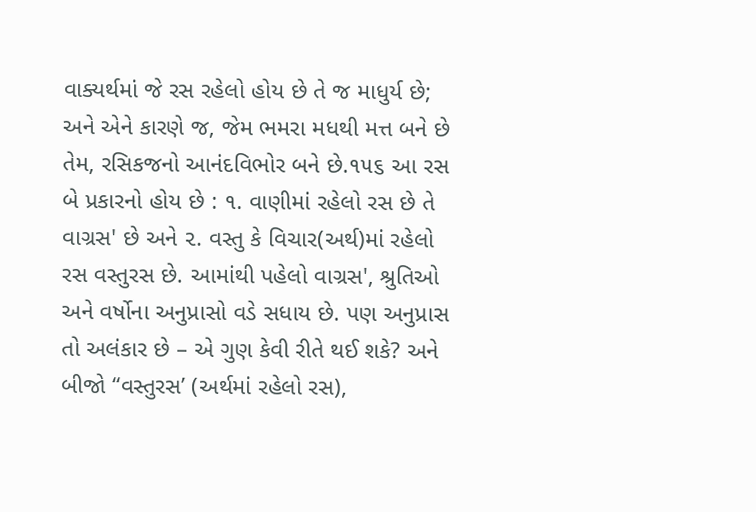વાક્યર્થમાં જે રસ રહેલો હોય છે તે જ માધુર્ય છે; અને એને કારણે જ, જેમ ભમરા મધથી મત્ત બને છે તેમ, રસિકજનો આનંદવિભોર બને છે.૧૫૬ આ રસ બે પ્રકારનો હોય છે : ૧. વાણીમાં રહેલો રસ છે તે વાગ્રસ' છે અને ૨. વસ્તુ કે વિચાર(અર્થ)માં રહેલો રસ વસ્તુરસ છે. આમાંથી પહેલો વાગ્રસ', શ્રુતિઓ અને વર્ષોના અનુપ્રાસો વડે સધાય છે. પણ અનુપ્રાસ તો અલંકાર છે – એ ગુણ કેવી રીતે થઈ શકે? અને બીજો “વસ્તુરસ’ (અર્થમાં રહેલો રસ),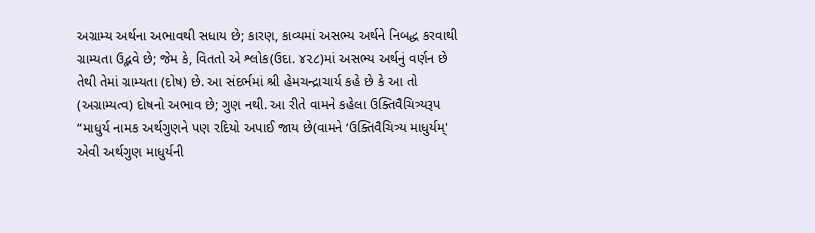અગ્રામ્ય અર્થના અભાવથી સધાય છે; કારણ, કાવ્યમાં અસભ્ય અર્થને નિબદ્ધ કરવાથી ગ્રામ્યતા ઉદ્ભવે છે; જેમ કે, વિતતો એ શ્લોક(ઉદા. ૪૨૮)માં અસભ્ય અર્થનું વર્ણન છે તેથી તેમાં ગ્રામ્યતા (દોષ) છે. આ સંદર્ભમાં શ્રી હેમચન્દ્રાચાર્ય કહે છે કે આ તો (અગ્રામ્યત્વ) દોષનો અભાવ છે; ગુણ નથી. આ રીતે વામને કહેલા ઉક્તિવૈચિત્ર્યરૂપ “માધુર્ય નામક અર્થગુણને પણ રદિયો અપાઈ જાય છે(વામને ‘ઉક્તિવૈચિત્ર્ય માધુર્યમ્' એવી અર્થગુણ માધુર્યની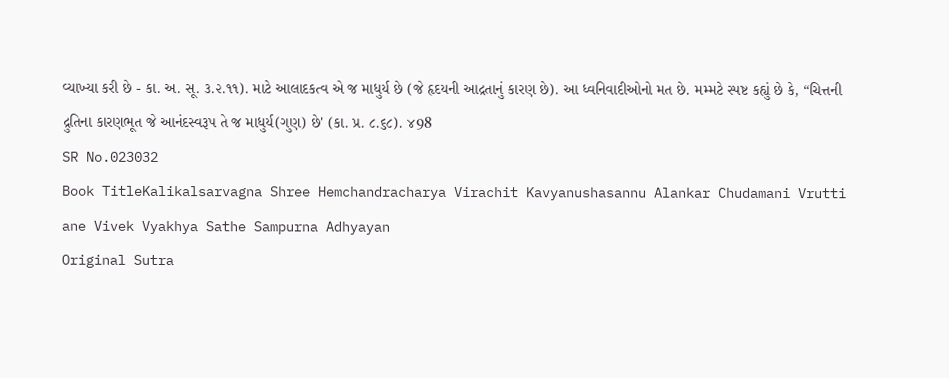વ્યાખ્યા કરી છે - કા. અ. સૂ. ૩.૨.૧૧). માટે આલાદકત્વ એ જ માધુર્ય છે (જે હૃદયની આદ્રતાનું કારણ છે). આ ધ્વનિવાદીઓનો મત છે. મમ્મટે સ્પષ્ટ કહ્યું છે કે, “ચિત્તની દ્રુતિના કારણભૂત જે આનંદસ્વરૂપ તે જ માધુર્ય(ગુણ) છે' (કા. પ્ર. ૮.૬૮). ४98
SR No.023032
Book TitleKalikalsarvagna Shree Hemchandracharya Virachit Kavyanushasannu Alankar Chudamani Vrutti ane Vivek Vyakhya Sathe Sampurna Adhyayan
Original Sutra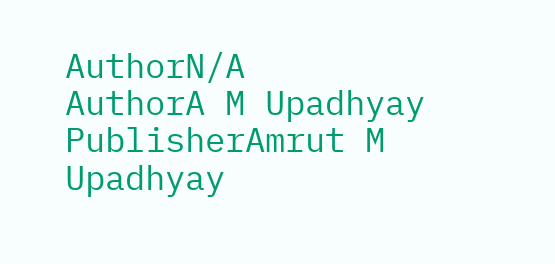AuthorN/A
AuthorA M Upadhyay
PublisherAmrut M Upadhyay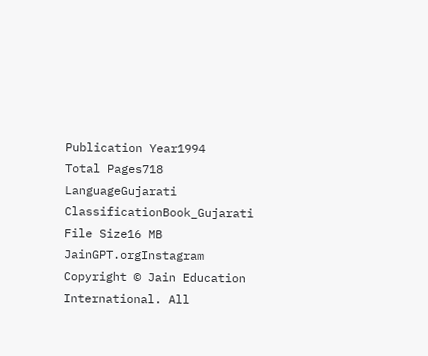Publication Year1994
Total Pages718
LanguageGujarati
ClassificationBook_Gujarati
File Size16 MB
JainGPT.orgInstagram
Copyright © Jain Education International. All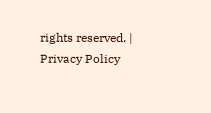rights reserved. | Privacy Policy